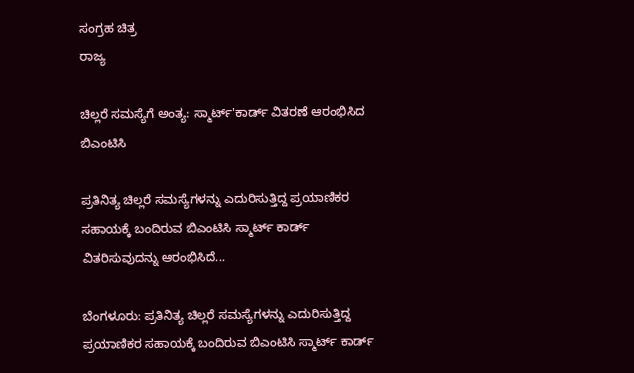ಸಂಗ್ರಹ ಚಿತ್ರ
ರಾಜ್ಯ

ಚಿಲ್ಲರೆ ಸಮಸ್ಯೆಗೆ ಅಂತ್ಯ: ಸ್ಮಾರ್ಟ್'ಕಾರ್ಡ್ ವಿತರಣೆ ಆರಂಭಿಸಿದ ಬಿಎಂಟಿಸಿ

ಪ್ರತಿನಿತ್ಯ ಚಿಲ್ಲರೆ ಸಮಸ್ಯೆಗಳನ್ನು ಎದುರಿಸುತ್ತಿದ್ದ ಪ್ರಯಾಣಿಕರ ಸಹಾಯಕ್ಕೆ ಬಂದಿರುವ ಬಿಎಂಟಿಸಿ ಸ್ಮಾರ್ಟ್ ಕಾರ್ಡ್ ವಿತರಿಸುವುದನ್ನು ಆರಂಭಿಸಿದೆ...

ಬೆಂಗಳೂರು: ಪ್ರತಿನಿತ್ಯ ಚಿಲ್ಲರೆ ಸಮಸ್ಯೆಗಳನ್ನು ಎದುರಿಸುತ್ತಿದ್ದ ಪ್ರಯಾಣಿಕರ ಸಹಾಯಕ್ಕೆ ಬಂದಿರುವ ಬಿಎಂಟಿಸಿ ಸ್ಮಾರ್ಟ್ ಕಾರ್ಡ್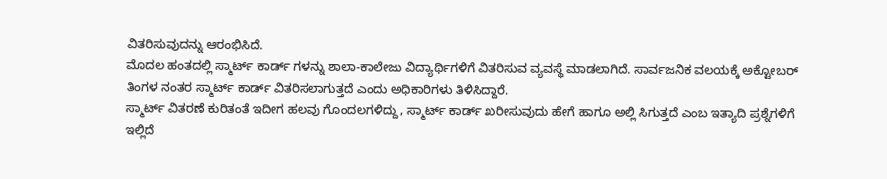ವಿತರಿಸುವುದನ್ನು ಆರಂಭಿಸಿದೆ.
ಮೊದಲ ಹಂತದಲ್ಲಿ ಸ್ಮಾರ್ಟ್ ಕಾರ್ಡ್ ಗಳನ್ನು ಶಾಲಾ-ಕಾಲೇಜು ವಿದ್ಯಾರ್ಥಿಗಳಿಗೆ ವಿತರಿಸುವ ವ್ಯವಸ್ಥೆ ಮಾಡಲಾಗಿದೆ. ಸಾರ್ವಜನಿಕ ವಲಯಕ್ಕೆ ಅಕ್ಟೋಬರ್ ತಿಂಗಳ ನಂತರ ಸ್ಮಾರ್ಟ್ ಕಾರ್ಡ್ ವಿತರಿಸಲಾಗುತ್ತದೆ ಎಂದು ಅಧಿಕಾರಿಗಳು ತಿಳಿಸಿದ್ದಾರೆ.
ಸ್ಮಾರ್ಟ್ ವಿತರಣೆ ಕುರಿತಂತೆ ಇದೀಗ ಹಲವು ಗೊಂದಲಗಳಿದ್ದು, ಸ್ಮಾರ್ಟ್ ಕಾರ್ಡ್ ಖರೀಸುವುದು ಹೇಗೆ ಹಾಗೂ ಅಲ್ಲಿ ಸಿಗುತ್ತದೆ ಎಂಬ ಇತ್ಯಾದಿ ಪ್ರಶ್ನೆಗಳಿಗೆ ಇಲ್ಲಿದೆ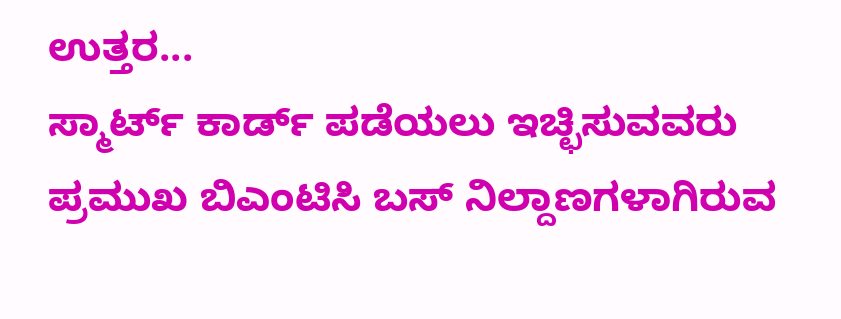ಉತ್ತರ...
ಸ್ಮಾರ್ಟ್ ಕಾರ್ಡ್ ಪಡೆಯಲು ಇಚ್ಛಿಸುವವರು ಪ್ರಮುಖ ಬಿಎಂಟಿಸಿ ಬಸ್ ನಿಲ್ದಾಣಗಳಾಗಿರುವ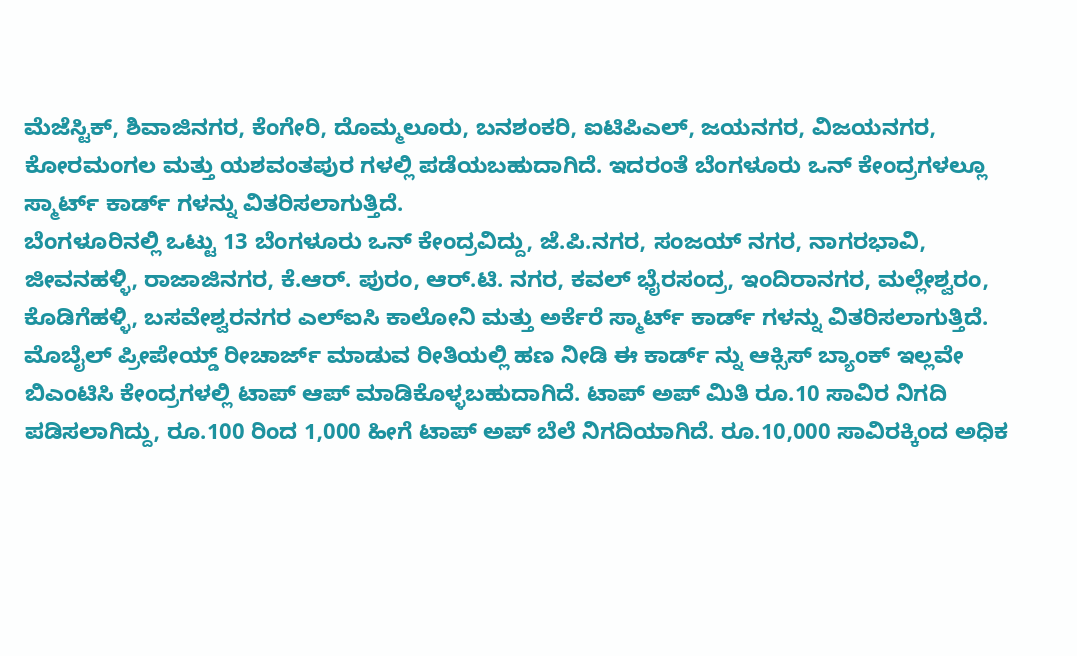ಮೆಜೆಸ್ಟಿಕ್, ಶಿವಾಜಿನಗರ, ಕೆಂಗೇರಿ, ದೊಮ್ಮಲೂರು, ಬನಶಂಕರಿ, ಐಟಿಪಿಎಲ್, ಜಯನಗರ, ವಿಜಯನಗರ, ಕೋರಮಂಗಲ ಮತ್ತು ಯಶವಂತಪುರ ಗಳಲ್ಲಿ ಪಡೆಯಬಹುದಾಗಿದೆ. ಇದರಂತೆ ಬೆಂಗಳೂರು ಒನ್ ಕೇಂದ್ರಗಳಲ್ಲೂ ಸ್ಮಾರ್ಟ್ ಕಾರ್ಡ್ ಗಳನ್ನು ವಿತರಿಸಲಾಗುತ್ತಿದೆ.
ಬೆಂಗಳೂರಿನಲ್ಲಿ ಒಟ್ಟು 13 ಬೆಂಗಳೂರು ಒನ್ ಕೇಂದ್ರವಿದ್ದು, ಜೆ.ಪಿ.ನಗರ, ಸಂಜಯ್ ನಗರ, ನಾಗರಭಾವಿ, ಜೀವನಹಳ್ಳಿ, ರಾಜಾಜಿನಗರ, ಕೆ.ಆರ್. ಪುರಂ, ಆರ್.ಟಿ. ನಗರ, ಕವಲ್ ಭೈರಸಂದ್ರ, ಇಂದಿರಾನಗರ, ಮಲ್ಲೇಶ್ವರಂ, ಕೊಡಿಗೆಹಳ್ಳಿ, ಬಸವೇಶ್ವರನಗರ ಎಲ್ಐಸಿ ಕಾಲೋನಿ ಮತ್ತು ಅರ್ಕೆರೆ ಸ್ಮಾರ್ಟ್ ಕಾರ್ಡ್ ಗಳನ್ನು ವಿತರಿಸಲಾಗುತ್ತಿದೆ.
ಮೊಬೈಲ್ ಪ್ರೀಪೇಯ್ಡ್ ರೀಚಾರ್ಜ್ ಮಾಡುವ ರೀತಿಯಲ್ಲಿ ಹಣ ನೀಡಿ ಈ ಕಾರ್ಡ್ ನ್ನು ಆಕ್ಸಿಸ್ ಬ್ಯಾಂಕ್ ಇಲ್ಲವೇ ಬಿಎಂಟಿಸಿ ಕೇಂದ್ರಗಳಲ್ಲಿ ಟಾಪ್ ಆಪ್ ಮಾಡಿಕೊಳ್ಳಬಹುದಾಗಿದೆ. ಟಾಪ್ ಅಪ್ ಮಿತಿ ರೂ.10 ಸಾವಿರ ನಿಗದಿ ಪಡಿಸಲಾಗಿದ್ದು, ರೂ.100 ರಿಂದ 1,000 ಹೀಗೆ ಟಾಪ್ ಅಪ್ ಬೆಲೆ ನಿಗದಿಯಾಗಿದೆ. ರೂ.10,000 ಸಾವಿರಕ್ಕಿಂದ ಅಧಿಕ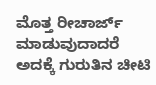ಮೊತ್ತ ರೀಚಾರ್ಜ್ ಮಾಡುವುದಾದರೆ ಅದಕ್ಕೆ ಗುರುತಿನ ಚೀಟಿ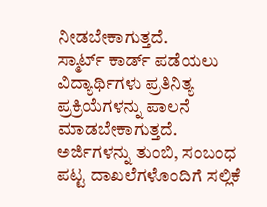ನೀಡಬೇಕಾಗುತ್ತದೆ.
ಸ್ಮಾರ್ಟ್ ಕಾರ್ಡ್ ಪಡೆಯಲು ವಿದ್ಯಾರ್ಥಿಗಳು ಪ್ರತಿನಿತ್ಯ ಪ್ರಕ್ರಿಯೆಗಳನ್ನು ಪಾಲನೆ ಮಾಡಬೇಕಾಗುತ್ತದೆ. ಅರ್ಜಿಗಳನ್ನು ತುಂಬಿ, ಸಂಬಂಧ ಪಟ್ಟ ದಾಖಲೆಗಳೊಂದಿಗೆ ಸಲ್ಲಿಕೆ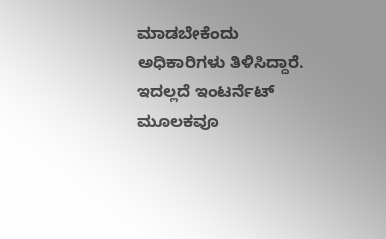ಮಾಡಬೇಕೆಂದು ಅಧಿಕಾರಿಗಳು ತಿಳಿಸಿದ್ದಾರೆ.
ಇದಲ್ಲದೆ ಇಂಟರ್ನೆಟ್ ಮೂಲಕವೂ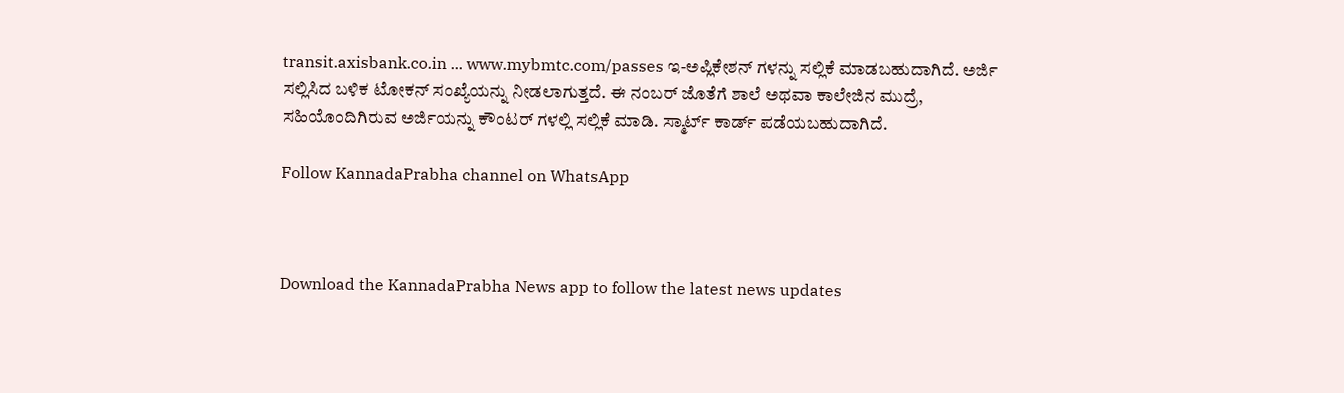transit.axisbank.co.in ... www.mybmtc.com/passes ಇ-ಅಪ್ಲಿಕೇಶನ್ ಗಳನ್ನು ಸಲ್ಲಿಕೆ ಮಾಡಬಹುದಾಗಿದೆ. ಅರ್ಜಿ ಸಲ್ಲಿಸಿದ ಬಳಿಕ ಟೋಕನ್ ಸಂಖ್ಯೆಯನ್ನು ನೀಡಲಾಗುತ್ತದೆ. ಈ ನಂಬರ್ ಜೊತೆಗೆ ಶಾಲೆ ಅಥವಾ ಕಾಲೇಜಿನ ಮುದ್ರೆ, ಸಹಿಯೊಂದಿಗಿರುವ ಅರ್ಜಿಯನ್ನು ಕೌಂಟರ್ ಗಳಲ್ಲಿ ಸಲ್ಲಿಕೆ ಮಾಡಿ. ಸ್ಮಾರ್ಟ್ ಕಾರ್ಡ್ ಪಡೆಯಬಹುದಾಗಿದೆ.

Follow KannadaPrabha channel on WhatsApp



Download the KannadaPrabha News app to follow the latest news updates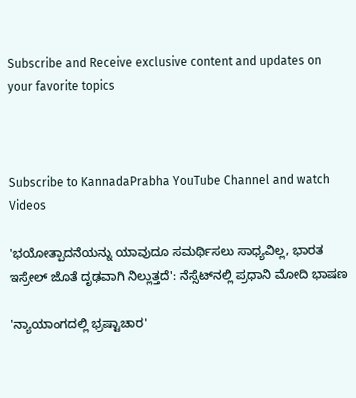Subscribe and Receive exclusive content and updates on your favorite topics



Subscribe to KannadaPrabha YouTube Channel and watch Videos

'ಭಯೋತ್ಪಾದನೆಯನ್ನು ಯಾವುದೂ ಸಮರ್ಥಿಸಲು ಸಾಧ್ಯವಿಲ್ಲ, ಭಾರತ ಇಸ್ರೇಲ್ ಜೊತೆ ದೃಢವಾಗಿ ನಿಲ್ಲುತ್ತದೆ': ನೆಸ್ಸೆಟ್‌ನಲ್ಲಿ ಪ್ರಧಾನಿ ಮೋದಿ ಭಾಷಣ

'ನ್ಯಾಯಾಂಗದಲ್ಲಿ ಭ್ರಷ್ಟಾಚಾರ'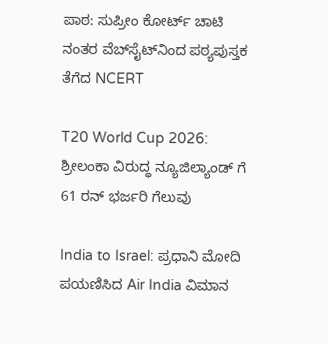ಪಾಠ: ಸುಪ್ರೀಂ ಕೋರ್ಟ್ ಚಾಟಿ ನಂತರ ವೆಬ್‌ಸೈಟ್‌ನಿಂದ ಪಠ್ಯಪುಸ್ತಕ ತೆಗೆದ NCERT

T20 World Cup 2026: ಶ್ರೀಲಂಕಾ ವಿರುದ್ಧ ನ್ಯೂಜಿಲ್ಯಾಂಡ್ ಗೆ 61 ರನ್ ಭರ್ಜರಿ ಗೆಲುವು

India to Israel: ಪ್ರಧಾನಿ ಮೋದಿ ಪಯಣಿಸಿದ Air India ವಿಮಾನ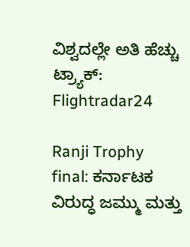ವಿಶ್ವದಲ್ಲೇ ಅತಿ ಹೆಚ್ಚು ಟ್ರ್ಯಾಕ್: Flightradar24

Ranji Trophy final: ಕರ್ನಾಟಕ ವಿರುದ್ಧ ಜಮ್ಮು ಮತ್ತು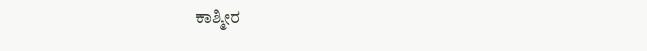ಕಾಶ್ಮೀರ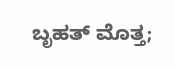ಬೃಹತ್ ಮೊತ್ತ;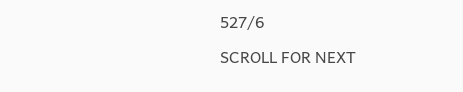527/6

SCROLL FOR NEXT